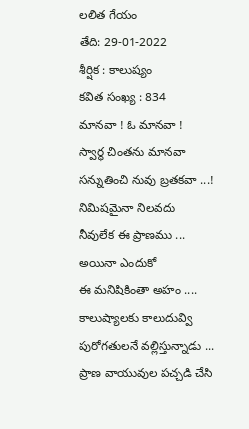లలిత గేయం
తేది: 29-01-2022
శీర్షిక : కాలుష్యం
కవిత సంఖ్య : 834
మానవా ! ఓ మానవా !
స్వార్థ చింతను మానవా
సన్నుతించి నువు బ్రతకవా ...!
నిమిషమైనా నిలవదు
నీవులేక ఈ ప్రాణము ...
అయినా ఎందుకో
ఈ మనిషికింతా అహం ....
కాలుష్యాలకు కాలుదువ్వి
పురోగతులనే వల్లిస్తున్నాడు ...
ప్రాణ వాయువుల పచ్చడి చేసి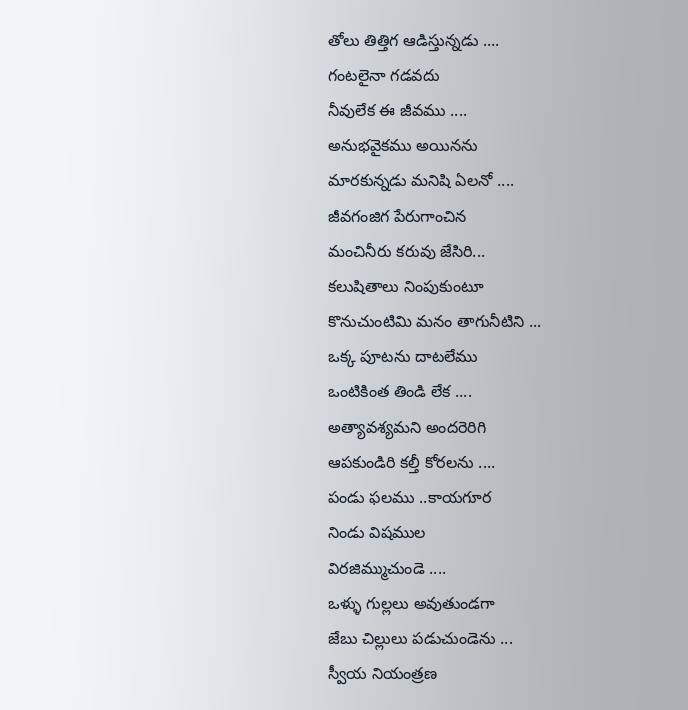తోలు తిత్తిగ ఆడిస్తున్నడు ....
గంటలైనా గడవదు
నీవులేక ఈ జీవము ....
అనుభవైకము అయినను
మారకున్నడు మనిషి ఏలనో ....
జీవగంజిగ పేరుగాంచిన
మంచినీరు కరువు జేసిరి...
కలుషితాలు నింపుకుంటూ
కొనుచుంటిమి మనం తాగునీటిని ...
ఒక్క పూటను దాటలేము
ఒంటికింత తిండి లేక ....
అత్యావశ్యమని అందరెరిగి
ఆపకుండిరి కల్తీ కోరలను ....
పండు ఫలము ..కాయగూర
నిండు విషముల
విరజిమ్ముచుండె ....
ఒళ్ళు గుల్లలు అవుతుండగా
జేబు చిల్లులు పడుచుండెను ...
స్వీయ నియంత్రణ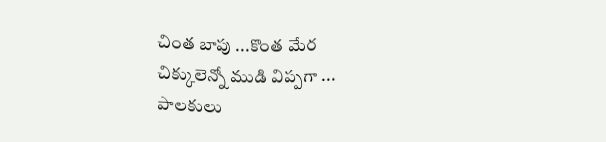చింత బాపు ...కొంత మేర
చిక్కులెన్నో ముడి విప్పగా ...
పాలకులు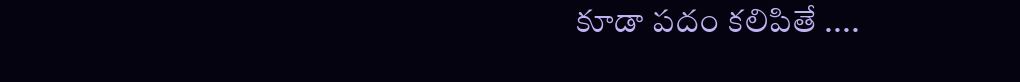కూడా పదం కలిపితే ....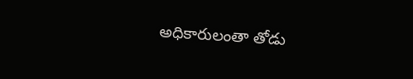అధికారులంతా తోడు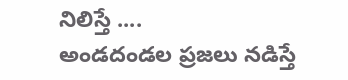నిలిస్తే ....
అండదండల ప్రజలు నడిస్తే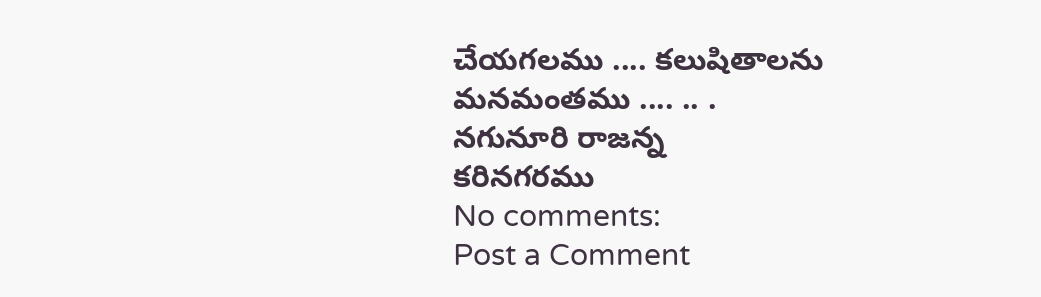చేయగలము .... కలుషితాలను
మనమంతము .... .. .
నగునూరి రాజన్న
కరినగరము
No comments:
Post a Comment